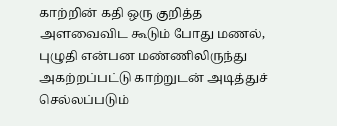காற்றின் கதி ஒரு குறித்த அளவைவிட கூடும் போது மணல், புழுதி என்பன மண்ணிலிருந்து அகற்றப்பட்டு காற்றுடன் அடித்துச் செல்லப்படும்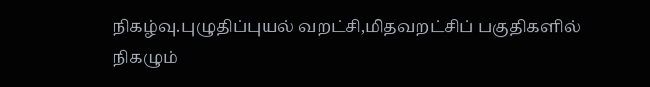நிகழ்வு.புழுதிப்புயல் வறட்சி,மிதவறட்சிப் பகுதிகளில் நிகழும்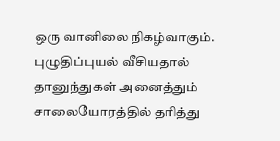ஒரு வானிலை நிகழ்வாகும். புழுதிப்புயல் வீசியதால் தானுந்துகள் அனைத்தும் சாலையோரத்தில் தரித்து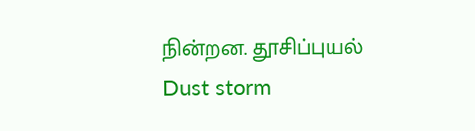நின்றன. தூசிப்புயல்
Dust storm